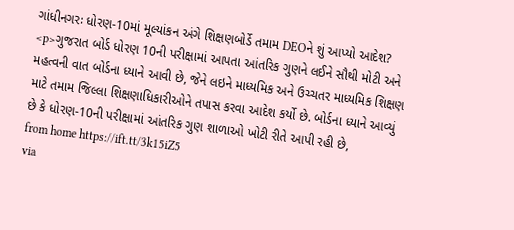ગાંધીનગરઃ ધોરણ-10માં મૂલ્યાંકન અંગે શિક્ષણબોર્ડે તમામ DEOને શું આપ્યો આદેશ?
<p>ગુજરાત બોર્ડ ધોરણ 10ની પરીક્ષામાં આપતા આંતરિક ગુણને લઈને સૌથી મોટી અને મહત્વની વાત બોર્ડના ધ્યાને આવી છે, જેને લઇને માધ્યમિક અને ઉચ્ચતર માધ્યમિક શિક્ષણ માટે તમામ જિલ્લા શિક્ષણાધિકારીઓને તપાસ કરવા આદેશ કર્યો છે. બોર્ડના ધ્યાને આવ્યું છે કે ધોરણ-10ની પરીક્ષામાં આંતરિક ગુણ શાળાઓ ખોટી રીતે આપી રહી છે,
from home https://ift.tt/3k15iZ5
via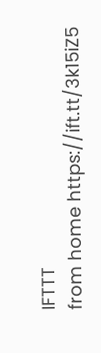IFTTT
from home https://ift.tt/3k15iZ5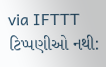via IFTTT
ટિપ્પણીઓ નથી: